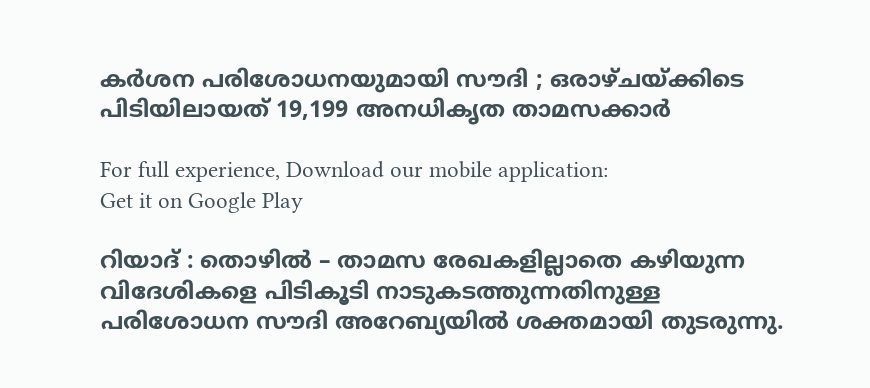കര്‍ശന പരിശോധനയുമായി സൗദി ; ഒരാഴ്ചയ്ക്കിടെ പിടിയിലായത് 19,199 അനധികൃത താമസക്കാര്‍

For full experience, Download our mobile application:
Get it on Google Play

റിയാദ് : തൊഴില്‍ – താമസ രേഖകളില്ലാതെ കഴിയുന്ന വിദേശികളെ പിടികൂടി നാടുകടത്തുന്നതിനുള്ള പരിശോധന സൗദി അറേബ്യയില്‍ ശക്തമായി തുടരുന്നു.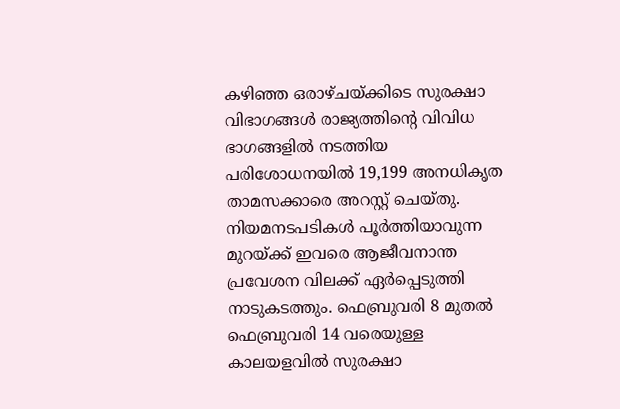കഴിഞ്ഞ ഒരാഴ്ചയ്ക്കിടെ സുരക്ഷാ വിഭാഗങ്ങള്‍ രാജ്യത്തിന്റെ വിവിധ ഭാഗങ്ങളില്‍ നടത്തിയ പരിശോധനയില്‍ 19,199 അനധികൃത താമസക്കാരെ അറസ്റ്റ് ചെയ്തു. നിയമനടപടികള്‍ പൂര്‍ത്തിയാവുന്ന മുറയ്ക്ക് ഇവരെ ആജീവനാന്ത പ്രവേശന വിലക്ക് ഏര്‍പ്പെടുത്തി നാടുകടത്തും. ഫെബ്രുവരി 8 മുതല്‍ ഫെബ്രുവരി 14 വരെയുള്ള കാലയളവില്‍ സുരക്ഷാ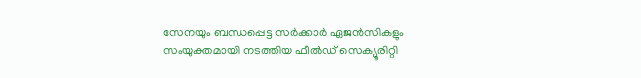സേനയും ബന്ധപ്പെട്ട സര്‍ക്കാര്‍ ഏജന്‍സികളും സംയുക്തമായി നടത്തിയ ഫീല്‍ഡ് സെക്യൂരിറ്റി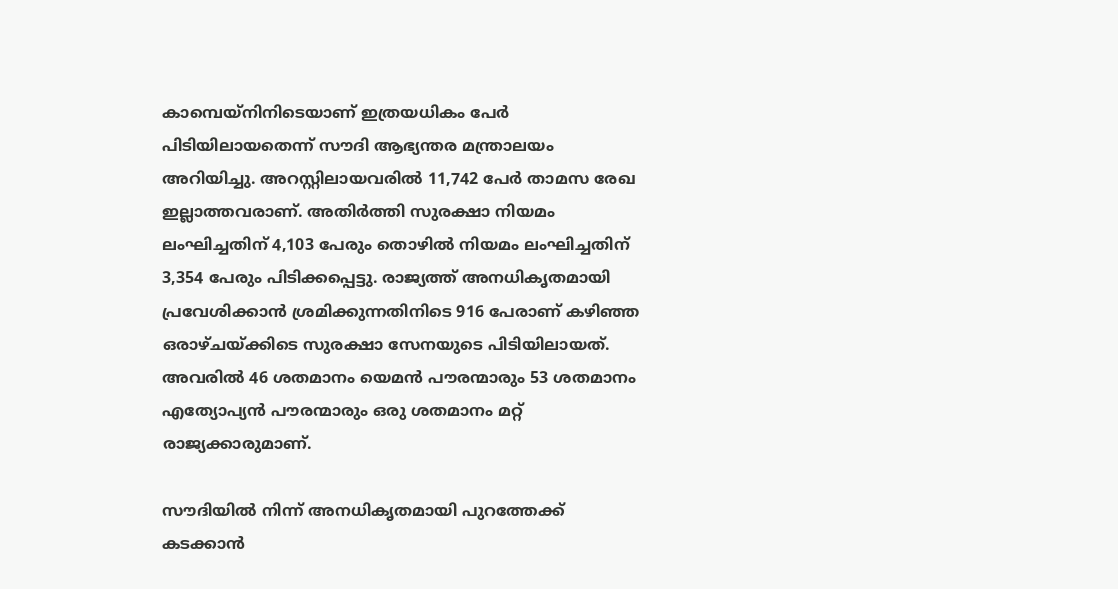കാമ്പെയ്‌നിനിടെയാണ് ഇത്രയധികം പേര്‍ പിടിയിലായതെന്ന് സൗദി ആഭ്യന്തര മന്ത്രാലയം അറിയിച്ചു. അറസ്റ്റിലായവരില്‍ 11,742 പേര്‍ താമസ രേഖ ഇല്ലാത്തവരാണ്. അതിര്‍ത്തി സുരക്ഷാ നിയമം ലംഘിച്ചതിന് 4,103 പേരും തൊഴില്‍ നിയമം ലംഘിച്ചതിന് 3,354 പേരും പിടിക്കപ്പെട്ടു. രാജ്യത്ത് അനധികൃതമായി പ്രവേശിക്കാന്‍ ശ്രമിക്കുന്നതിനിടെ 916 പേരാണ് കഴിഞ്ഞ ഒരാഴ്ചയ്ക്കിടെ സുരക്ഷാ സേനയുടെ പിടിയിലായത്. അവരില്‍ 46 ശതമാനം യെമന്‍ പൗരന്മാരും 53 ശതമാനം എത്യോപ്യന്‍ പൗരന്മാരും ഒരു ശതമാനം മറ്റ് രാജ്യക്കാരുമാണ്.

സൗദിയില്‍ നിന്ന് അനധികൃതമായി പുറത്തേക്ക് കടക്കാന്‍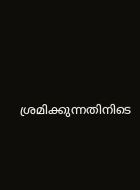ശ്രമിക്കുന്നതിനിടെ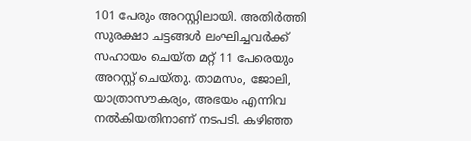101 പേരും അറസ്റ്റിലായി. അതിര്‍ത്തി സുരക്ഷാ ചട്ടങ്ങള്‍ ലംഘിച്ചവര്‍ക്ക് സഹായം ചെയ്ത മറ്റ് 11 പേരെയും അറസ്റ്റ് ചെയ്തു. താമസം, ജോലി, യാത്രാസൗകര്യം, അഭയം എന്നിവ നല്‍കിയതിനാണ് നടപടി. കഴിഞ്ഞ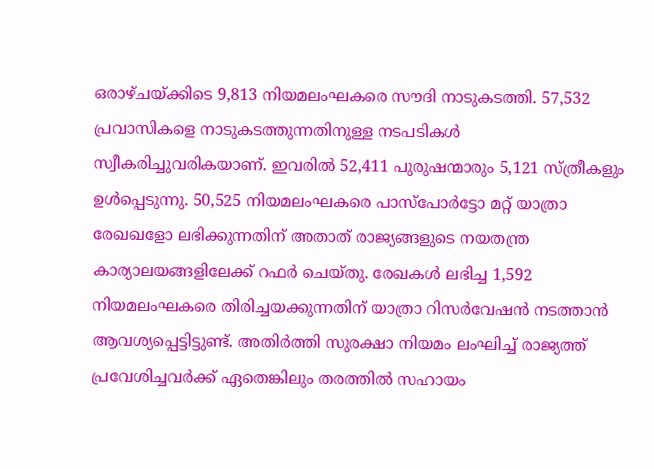ഒരാഴ്ചയ്ക്കിടെ 9,813 നിയമലംഘകരെ സൗദി നാടുകടത്തി. 57,532 പ്രവാസികളെ നാടുകടത്തുന്നതിനുള്ള നടപടികള്‍ സ്വീകരിച്ചുവരികയാണ്. ഇവരില്‍ 52,411 പുരുഷന്മാരും 5,121 സ്ത്രീകളും ഉള്‍പ്പെടുന്നു. 50,525 നിയമലംഘകരെ പാസ്പോര്‍ട്ടോ മറ്റ് യാത്രാ രേഖഖളോ ലഭിക്കുന്നതിന് അതാത് രാജ്യങ്ങളുടെ നയതന്ത്ര കാര്യാലയങ്ങളിലേക്ക് റഫര്‍ ചെയ്തു. രേഖകള്‍ ലഭിച്ച 1,592 നിയമലംഘകരെ തിരിച്ചയക്കുന്നതിന് യാത്രാ റിസര്‍വേഷന്‍ നടത്താന്‍ ആവശ്യപ്പെട്ടിട്ടുണ്ട്. അതിര്‍ത്തി സുരക്ഷാ നിയമം ലംഘിച്ച് രാജ്യത്ത് പ്രവേശിച്ചവര്‍ക്ക് ഏതെങ്കിലും തരത്തില്‍ സഹായം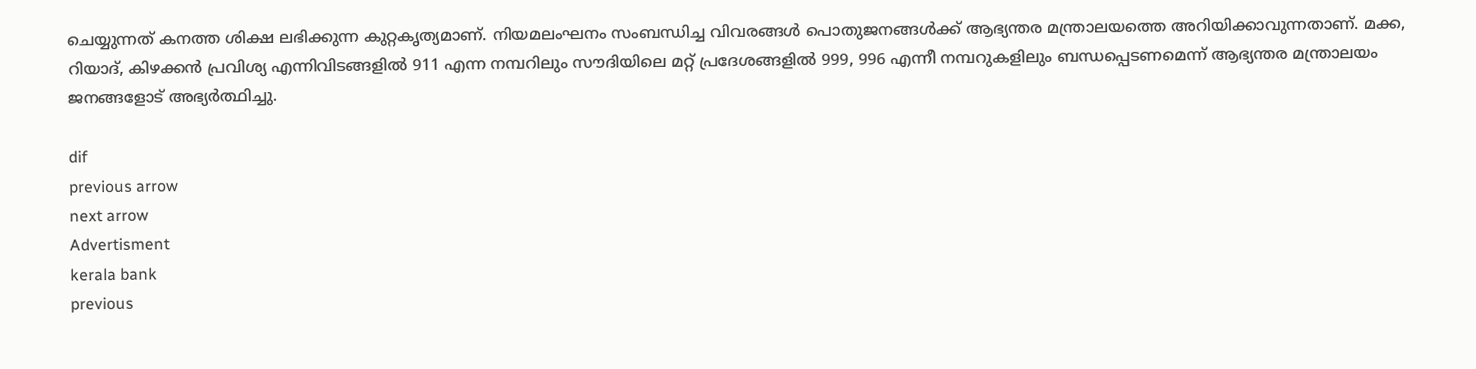ചെയ്യുന്നത് കനത്ത ശിക്ഷ ലഭിക്കുന്ന കുറ്റകൃത്യമാണ്. നിയമലംഘനം സംബന്ധിച്ച വിവരങ്ങള്‍ പൊതുജനങ്ങള്‍ക്ക് ആഭ്യന്തര മന്ത്രാലയത്തെ അറിയിക്കാവുന്നതാണ്. മക്ക, റിയാദ്, കിഴക്കന്‍ പ്രവിശ്യ എന്നിവിടങ്ങളില്‍ 911 എന്ന നമ്പറിലും സൗദിയിലെ മറ്റ് പ്രദേശങ്ങളില്‍ 999, 996 എന്നീ നമ്പറുകളിലും ബന്ധപ്പെടണമെന്ന് ആഭ്യന്തര മന്ത്രാലയം ജനങ്ങളോട് അഭ്യര്‍ത്ഥിച്ചു.

dif
previous arrow
next arrow
Advertisment
kerala bank
previous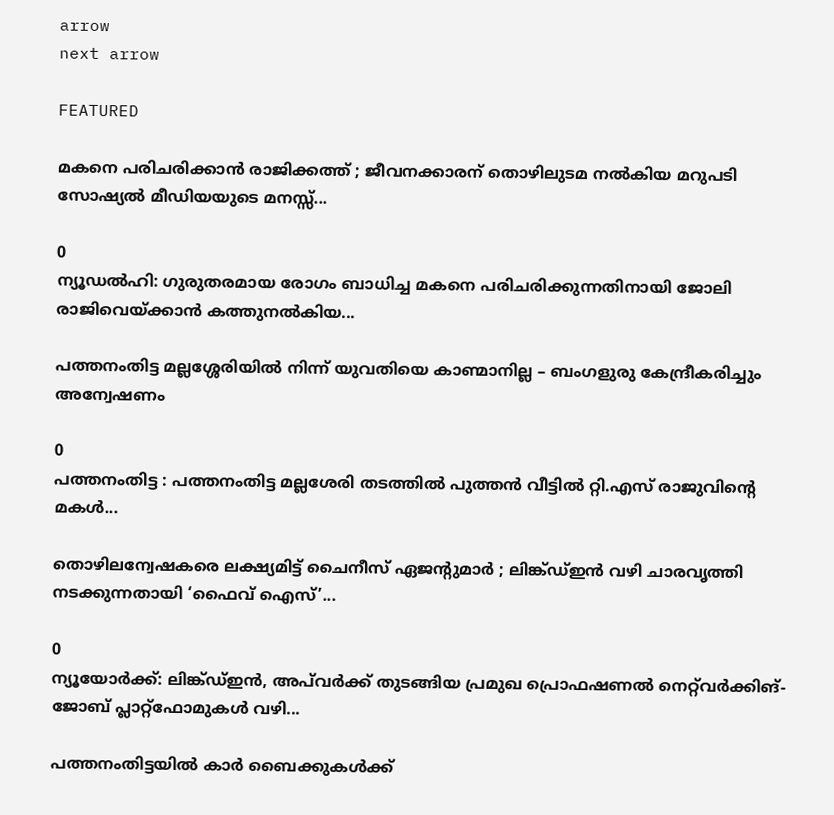arrow
next arrow

FEATURED

മകനെ പരിചരിക്കാൻ രാജിക്കത്ത് ; ജീവനക്കാരന് തൊഴിലുടമ നൽകിയ മറുപടി സോഷ്യൽ മീഡിയയുടെ മനസ്സ്...

0
ന്യൂഡല്‍ഹി: ഗുരുതരമായ രോഗം ബാധിച്ച മകനെ പരിചരിക്കുന്നതിനായി ജോലി രാജിവെയ്ക്കാൻ കത്തുനൽകിയ...

പത്തനംതിട്ട മല്ലശ്ശേരിയില്‍ നിന്ന് യുവതിയെ കാണ്മാനില്ല – ബംഗളുരു കേന്ദ്രീകരിച്ചും അന്വേഷണം

0
പത്തനംതിട്ട : പത്തനംതിട്ട മല്ലശേരി തടത്തില്‍ പുത്തന്‍ വീട്ടില്‍ റ്റി.എസ് രാജുവിന്റെ മകള്‍...

തൊഴിലന്വേഷകരെ ലക്ഷ്യമിട്ട് ചൈനീസ് ഏജന്റുമാർ ; ലിങ്ക്ഡ്ഇൻ വഴി ചാരവൃത്തി നടക്കുന്നതായി ‘ഫൈവ് ഐസ്’...

0
ന്യൂയോർക്ക്: ലിങ്ക്ഡ്ഇൻ, അപ്‌വർക്ക് തുടങ്ങിയ പ്രമുഖ പ്രൊഫഷണൽ നെറ്റ്‌വർക്കിങ്-ജോബ് പ്ലാറ്റ്‌ഫോമുകൾ വഴി...

പത്തനംതിട്ടയില്‍ കാര്‍ ബൈക്കുകള്‍ക്ക്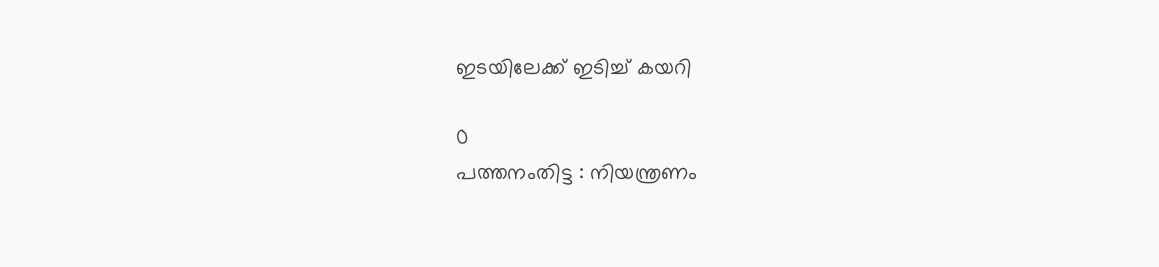ഇടയിലേക്ക് ഇടിച്ച് കയറി

0
പത്തനംതിട്ട : നിയന്ത്രണം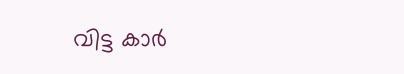വിട്ട കാര്‍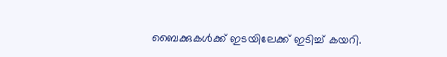ബൈക്കുകള്‍ക്ക് ഇടയിലേക്ക് ഇടിച്ച് കയറി.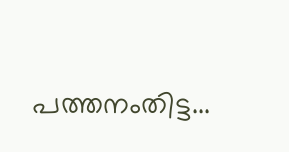പത്തനംതിട്ട...